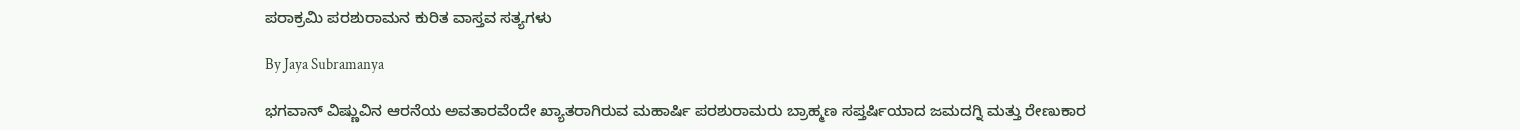ಪರಾಕ್ರಮಿ ಪರಶುರಾಮನ ಕುರಿತ ವಾಸ್ತವ ಸತ್ಯಗಳು

By Jaya Subramanya

ಭಗವಾನ್ ವಿಷ್ಣುವಿನ ಆರನೆಯ ಅವತಾರವೆಂದೇ ಖ್ಯಾತರಾಗಿರುವ ಮಹಾರ್ಷಿ ಪರಶುರಾಮರು ಬ್ರಾಹ್ಮಣ ಸಪ್ತರ್ಷಿಯಾದ ಜಮದಗ್ನಿ ಮತ್ತು ರೇಣುಕಾರ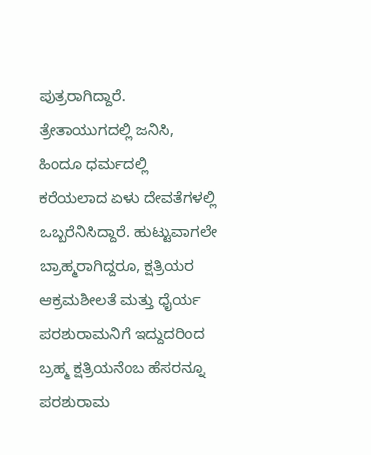ಪುತ್ರರಾಗಿದ್ದಾರೆ. ತ್ರೇತಾಯುಗದಲ್ಲಿ ಜನಿಸಿ, ಹಿಂದೂ ಧರ್ಮದಲ್ಲಿ ಕರೆಯಲಾದ ಏಳು ದೇವತೆಗಳಲ್ಲಿ ಒಬ್ಬರೆನಿಸಿದ್ದಾರೆ. ಹುಟ್ಟುವಾಗಲೇ ಬ್ರಾಹ್ಮರಾಗಿದ್ದರೂ, ಕ್ಷತ್ರಿಯರ ಆಕ್ರಮಶೀಲತೆ ಮತ್ತು ಧೈರ್ಯ ಪರಶುರಾಮನಿಗೆ ಇದ್ದುದರಿಂದ ಬ್ರಹ್ಮ ಕ್ಷತ್ರಿಯನೆಂಬ ಹೆಸರನ್ನೂ ಪರಶುರಾಮ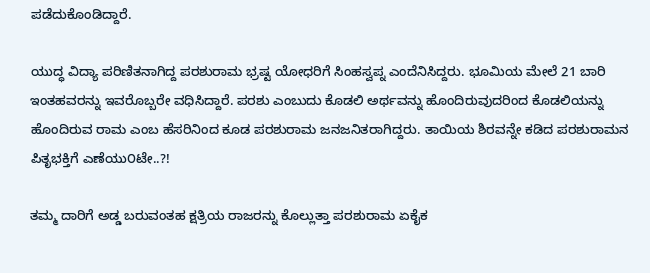ಪಡೆದುಕೊಂಡಿದ್ದಾರೆ.

ಯುದ್ಧ ವಿದ್ಯಾ ಪರಿಣಿತನಾಗಿದ್ದ ಪರಶುರಾಮ ಭ್ರಷ್ಟ ಯೋಧರಿಗೆ ಸಿಂಹಸ್ವಪ್ನ ಎಂದೆನಿಸಿದ್ದರು. ಭೂಮಿಯ ಮೇಲೆ 21 ಬಾರಿ ಇಂತಹವರನ್ನು ಇವರೊಬ್ಬರೇ ವಧಿಸಿದ್ದಾರೆ. ಪರಶು ಎಂಬುದು ಕೊಡಲಿ ಅರ್ಥವನ್ನು ಹೊಂದಿರುವುದರಿಂದ ಕೊಡಲಿಯನ್ನು ಹೊಂದಿರುವ ರಾಮ ಎಂಬ ಹೆಸರಿನಿಂದ ಕೂಡ ಪರಶುರಾಮ ಜನಜನಿತರಾಗಿದ್ದರು. ತಾಯಿಯ ಶಿರವನ್ನೇ ಕಡಿದ ಪರಶುರಾಮನ ಪಿತೃಭಕ್ತಿಗೆ ಎಣೆಯು೦ಟೇ..?!

ತಮ್ಮ ದಾರಿಗೆ ಅಡ್ಡ ಬರುವಂತಹ ಕ್ಷತ್ರಿಯ ರಾಜರನ್ನು ಕೊಲ್ಲುತ್ತಾ ಪರಶುರಾಮ ಏಕೈಕ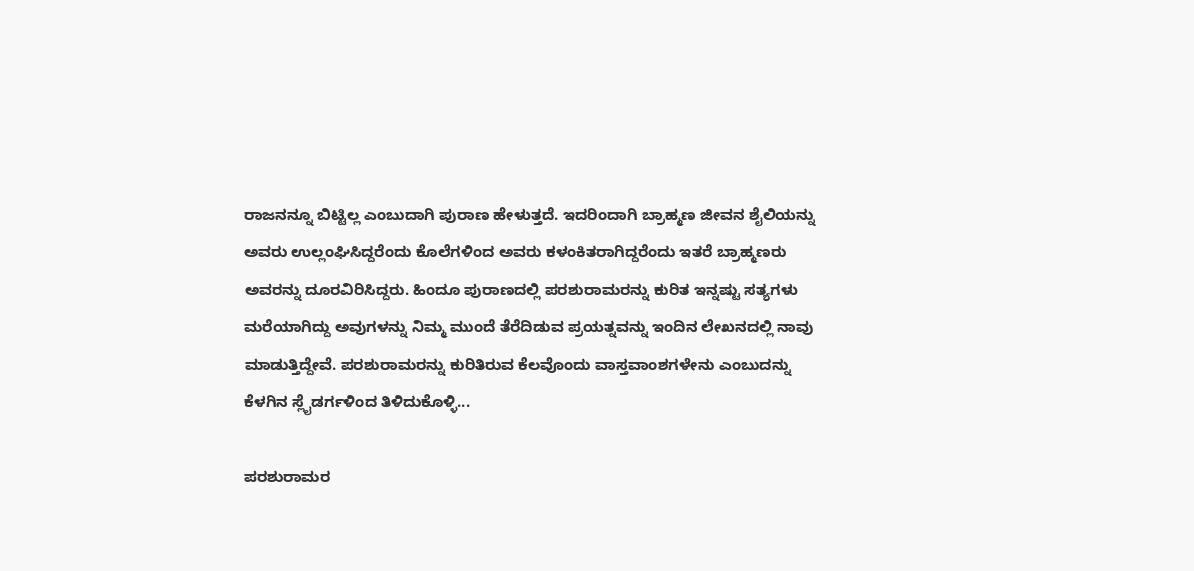ರಾಜನನ್ನೂ ಬಿಟ್ಟಿಲ್ಲ ಎಂಬುದಾಗಿ ಪುರಾಣ ಹೇಳುತ್ತದೆ. ಇದರಿಂದಾಗಿ ಬ್ರಾಹ್ಮಣ ಜೀವನ ಶೈಲಿಯನ್ನು ಅವರು ಉಲ್ಲಂಘಿಸಿದ್ದರೆಂದು ಕೊಲೆಗಳಿಂದ ಅವರು ಕಳಂಕಿತರಾಗಿದ್ದರೆಂದು ಇತರೆ ಬ್ರಾಹ್ಮಣರು ಅವರನ್ನು ದೂರವಿರಿಸಿದ್ದರು. ಹಿಂದೂ ಪುರಾಣದಲ್ಲಿ ಪರಶುರಾಮರನ್ನು ಕುರಿತ ಇನ್ನಷ್ಟು ಸತ್ಯಗಳು ಮರೆಯಾಗಿದ್ದು ಅವುಗಳನ್ನು ನಿಮ್ಮ ಮುಂದೆ ತೆರೆದಿಡುವ ಪ್ರಯತ್ನವನ್ನು ಇಂದಿನ ಲೇಖನದಲ್ಲಿ ನಾವು ಮಾಡುತ್ತಿದ್ದೇವೆ. ಪರಶುರಾಮರನ್ನು ಕುರಿತಿರುವ ಕೆಲವೊಂದು ವಾಸ್ತವಾಂಶಗಳೇನು ಎಂಬುದನ್ನು ಕೆಳಗಿನ ಸ್ಲೈಡರ್ಗಳಿಂದ ತಿಳಿದುಕೊಳ್ಳಿ...

ಪರಶುರಾಮರ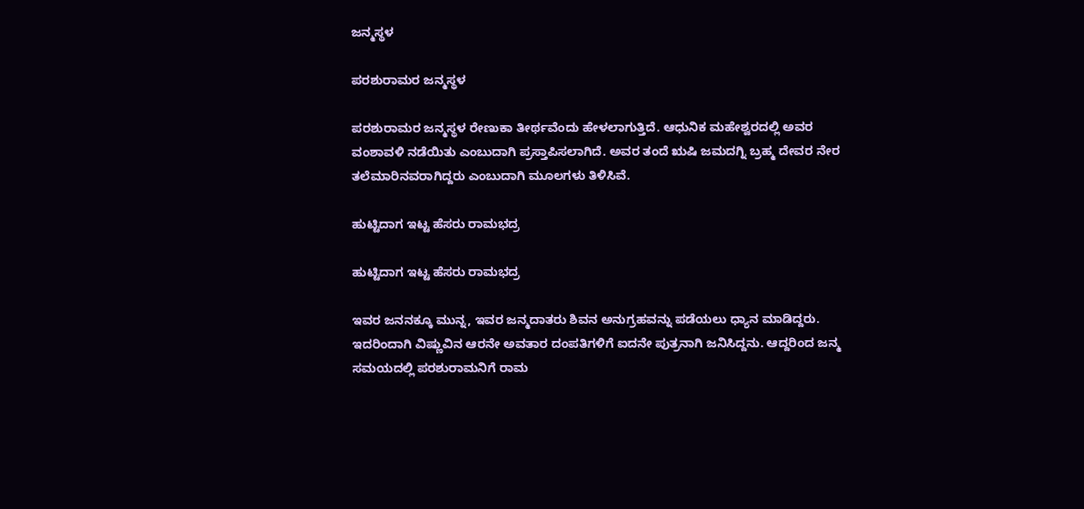ಜನ್ಮಸ್ಥಳ

ಪರಶುರಾಮರ ಜನ್ಮಸ್ಥಳ

ಪರಶುರಾಮರ ಜನ್ಮಸ್ಥಳ ರೇಣುಕಾ ತೀರ್ಥವೆಂದು ಹೇಳಲಾಗುತ್ತಿದೆ. ಆಧುನಿಕ ಮಹೇಶ್ವರದಲ್ಲಿ ಅವರ ವಂಶಾವಳಿ ನಡೆಯಿತು ಎಂಬುದಾಗಿ ಪ್ರಸ್ತಾಪಿಸಲಾಗಿದೆ. ಅವರ ತಂದೆ ಋಷಿ ಜಮದಗ್ನಿ ಬ್ರಹ್ಮ ದೇವರ ನೇರ ತಲೆಮಾರಿನವರಾಗಿದ್ದರು ಎಂಬುದಾಗಿ ಮೂಲಗಳು ತಿಳಿಸಿವೆ.

ಹುಟ್ಟಿದಾಗ ಇಟ್ಟ ಹೆಸರು ರಾಮಭದ್ರ

ಹುಟ್ಟಿದಾಗ ಇಟ್ಟ ಹೆಸರು ರಾಮಭದ್ರ

ಇವರ ಜನನಕ್ಕೂ ಮುನ್ನ, ಇವರ ಜನ್ಮದಾತರು ಶಿವನ ಅನುಗ್ರಹವನ್ನು ಪಡೆಯಲು ಧ್ಯಾನ ಮಾಡಿದ್ದರು. ಇದರಿಂದಾಗಿ ವಿಷ್ಣುವಿನ ಆರನೇ ಅವತಾರ ದಂಪತಿಗಳಿಗೆ ಐದನೇ ಪುತ್ರನಾಗಿ ಜನಿಸಿದ್ದನು. ಆದ್ದರಿಂದ ಜನ್ಮ ಸಮಯದಲ್ಲಿ ಪರಶುರಾಮನಿಗೆ ರಾಮ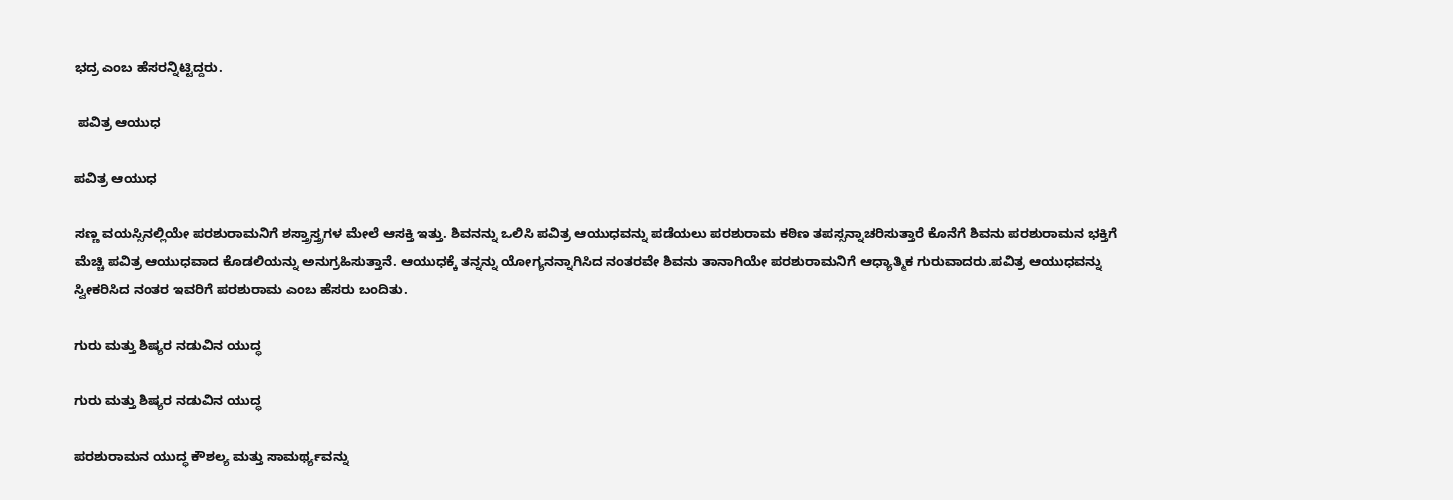ಭದ್ರ ಎಂಬ ಹೆಸರನ್ನಿಟ್ಟಿದ್ದರು.

 ಪವಿತ್ರ ಆಯುಧ

ಪವಿತ್ರ ಆಯುಧ

ಸಣ್ಣ ವಯಸ್ಸಿನಲ್ಲಿಯೇ ಪರಶುರಾಮನಿಗೆ ಶಸ್ತ್ರಾಸ್ತ್ರಗಳ ಮೇಲೆ ಆಸಕ್ತಿ ಇತ್ತು. ಶಿವನನ್ನು ಒಲಿಸಿ ಪವಿತ್ರ ಆಯುಧವನ್ನು ಪಡೆಯಲು ಪರಶುರಾಮ ಕಠಿಣ ತಪಸ್ಸನ್ನಾಚರಿಸುತ್ತಾರೆ ಕೊನೆಗೆ ಶಿವನು ಪರಶುರಾಮನ ಭಕ್ತಿಗೆ ಮೆಚ್ಚಿ ಪವಿತ್ರ ಆಯುಧವಾದ ಕೊಡಲಿಯನ್ನು ಅನುಗ್ರಹಿಸುತ್ತಾನೆ. ಆಯುಧಕ್ಕೆ ತನ್ನನ್ನು ಯೋಗ್ಯನನ್ನಾಗಿಸಿದ ನಂತರವೇ ಶಿವನು ತಾನಾಗಿಯೇ ಪರಶುರಾಮನಿಗೆ ಆಧ್ಯಾತ್ಮಿಕ ಗುರುವಾದರು.ಪವಿತ್ರ ಆಯುಧವನ್ನು ಸ್ವೀಕರಿಸಿದ ನಂತರ ಇವರಿಗೆ ಪರಶುರಾಮ ಎಂಬ ಹೆಸರು ಬಂದಿತು.

ಗುರು ಮತ್ತು ಶಿಷ್ಯರ ನಡುವಿನ ಯುದ್ಧ

ಗುರು ಮತ್ತು ಶಿಷ್ಯರ ನಡುವಿನ ಯುದ್ಧ

ಪರಶುರಾಮನ ಯುದ್ಧ ಕೌಶಲ್ಯ ಮತ್ತು ಸಾಮರ್ಥ್ಯವನ್ನು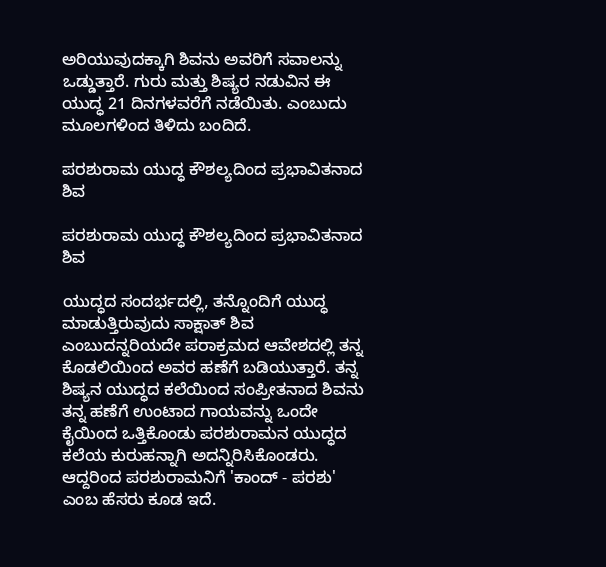ಅರಿಯುವುದಕ್ಕಾಗಿ ಶಿವನು ಅವರಿಗೆ ಸವಾಲನ್ನು ಒಡ್ಡುತ್ತಾರೆ. ಗುರು ಮತ್ತು ಶಿಷ್ಯರ ನಡುವಿನ ಈ ಯುದ್ಧ 21 ದಿನಗಳವರೆಗೆ ನಡೆಯಿತು. ಎಂಬುದು ಮೂಲಗಳಿಂದ ತಿಳಿದು ಬಂದಿದೆ.

ಪರಶುರಾಮ ಯುದ್ಧ ಕೌಶಲ್ಯದಿಂದ ಪ್ರಭಾವಿತನಾದ ಶಿವ

ಪರಶುರಾಮ ಯುದ್ಧ ಕೌಶಲ್ಯದಿಂದ ಪ್ರಭಾವಿತನಾದ ಶಿವ

ಯುದ್ಧದ ಸಂದರ್ಭದಲ್ಲಿ, ತನ್ನೊಂದಿಗೆ ಯುದ್ಧ ಮಾಡುತ್ತಿರುವುದು ಸಾಕ್ಷಾತ್ ಶಿವ ಎಂಬುದನ್ನರಿಯದೇ ಪರಾಕ್ರಮದ ಆವೇಶದಲ್ಲಿ ತನ್ನ ಕೊಡಲಿಯಿಂದ ಅವರ ಹಣೆಗೆ ಬಡಿಯುತ್ತಾರೆ. ತನ್ನ ಶಿಷ್ಯನ ಯುದ್ಧದ ಕಲೆಯಿಂದ ಸಂಪ್ರೀತನಾದ ಶಿವನು ತನ್ನ ಹಣೆಗೆ ಉಂಟಾದ ಗಾಯವನ್ನು ಒಂದೇ ಕೈಯಿಂದ ಒತ್ತಿಕೊಂಡು ಪರಶುರಾಮನ ಯುದ್ಧದ ಕಲೆಯ ಕುರುಹನ್ನಾಗಿ ಅದನ್ನಿರಿಸಿಕೊಂಡರು. ಆದ್ದರಿಂದ ಪರಶುರಾಮನಿಗೆ 'ಕಾಂದ್ - ಪರಶು' ಎಂಬ ಹೆಸರು ಕೂಡ ಇದೆ.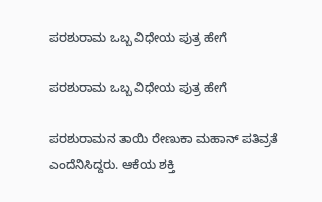ಪರಶುರಾಮ ಒಬ್ಬ ವಿಧೇಯ ಪುತ್ರ ಹೇಗೆ

ಪರಶುರಾಮ ಒಬ್ಬ ವಿಧೇಯ ಪುತ್ರ ಹೇಗೆ

ಪರಶುರಾಮನ ತಾಯಿ ರೇಣುಕಾ ಮಹಾನ್ ಪತಿವ್ರತೆ ಎಂದೆನಿಸಿದ್ದರು. ಆಕೆಯ ಶಕ್ತಿ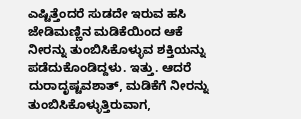ಎಷ್ಟಿತ್ತೆಂದರೆ ಸುಡದೇ ಇರುವ ಹಸಿ ಜೇಡಿಮಣ್ಣಿನ ಮಡಿಕೆಯಿಂದ ಆಕೆ ನೀರನ್ನು ತುಂಬಿಸಿಕೊಳ್ಳುವ ಶಕ್ತಿಯನ್ನು ಪಡೆದುಕೊಂಡಿದ್ದಳು. ಇತ್ತು. ಆದರೆ ದುರಾದೃಷ್ಟವಶಾತ್, ಮಡಿಕೆಗೆ ನೀರನ್ನು ತುಂಬಿಸಿಕೊಳ್ಳುತ್ತಿರುವಾಗ,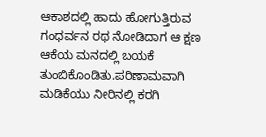ಆಕಾಶದಲ್ಲಿ ಹಾದು ಹೋಗುತ್ತಿರುವ ಗಂಧರ್ವನ ರಥ ನೋಡಿದಾಗ ಆ ಕ್ಷಣ ಆಕೆಯ ಮನದಲ್ಲಿ ಬಯಕೆ ತುಂಬಿಕೊಂಡಿತು.ಪರಿಣಾಮವಾಗಿ ಮಡಿಕೆಯು ನೀರಿನಲ್ಲಿ ಕರಗಿ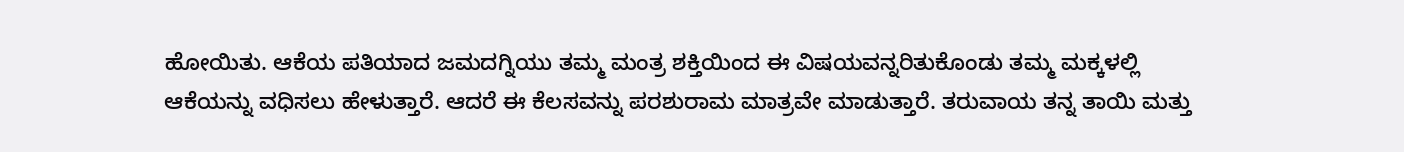ಹೋಯಿತು. ಆಕೆಯ ಪತಿಯಾದ ಜಮದಗ್ನಿಯು ತಮ್ಮ ಮಂತ್ರ ಶಕ್ತಿಯಿಂದ ಈ ವಿಷಯವನ್ನರಿತುಕೊಂಡು ತಮ್ಮ ಮಕ್ಕಳಲ್ಲಿ ಆಕೆಯನ್ನು ವಧಿಸಲು ಹೇಳುತ್ತಾರೆ. ಆದರೆ ಈ ಕೆಲಸವನ್ನು ಪರಶುರಾಮ ಮಾತ್ರವೇ ಮಾಡುತ್ತಾರೆ. ತರುವಾಯ ತನ್ನ ತಾಯಿ ಮತ್ತು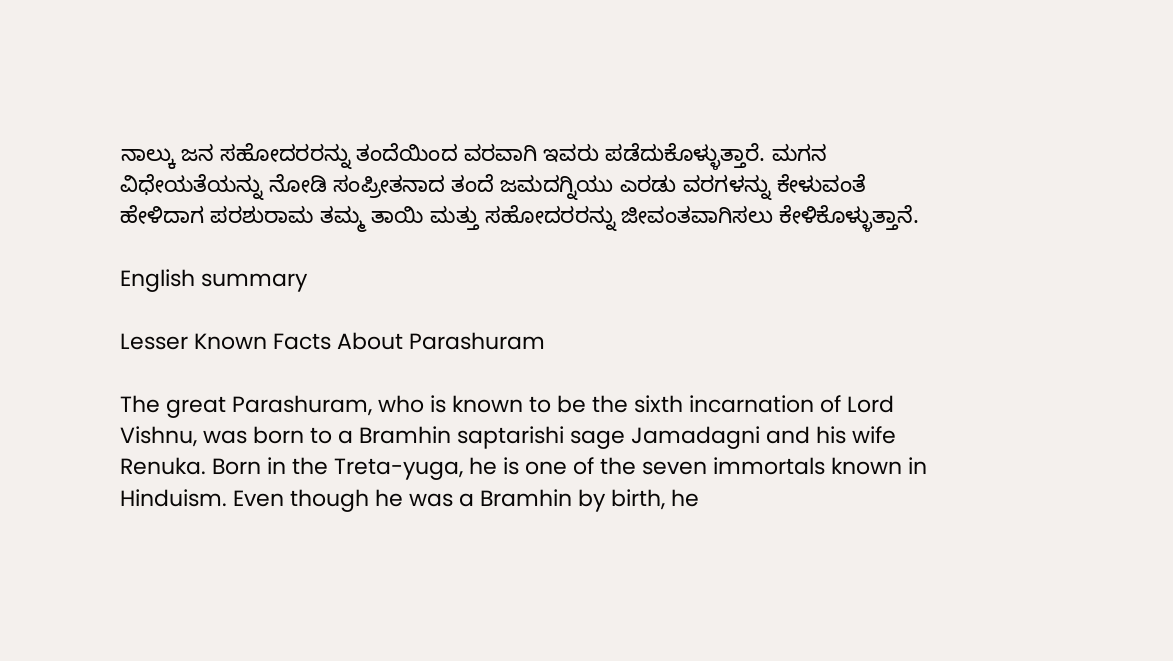ನಾಲ್ಕು ಜನ ಸಹೋದರರನ್ನು ತಂದೆಯಿಂದ ವರವಾಗಿ ಇವರು ಪಡೆದುಕೊಳ್ಳುತ್ತಾರೆ. ಮಗನ ವಿಧೇಯತೆಯನ್ನು ನೋಡಿ ಸಂಪ್ರೀತನಾದ ತಂದೆ ಜಮದಗ್ನಿಯು ಎರಡು ವರಗಳನ್ನು ಕೇಳುವಂತೆ ಹೇಳಿದಾಗ ಪರಶುರಾಮ ತಮ್ಮ ತಾಯಿ ಮತ್ತು ಸಹೋದರರನ್ನು ಜೀವಂತವಾಗಿಸಲು ಕೇಳಿಕೊಳ್ಳುತ್ತಾನೆ.

English summary

Lesser Known Facts About Parashuram

The great Parashuram, who is known to be the sixth incarnation of Lord Vishnu, was born to a Bramhin saptarishi sage Jamadagni and his wife Renuka. Born in the Treta-yuga, he is one of the seven immortals known in Hinduism. Even though he was a Bramhin by birth, he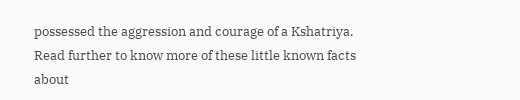possessed the aggression and courage of a Kshatriya. Read further to know more of these little known facts about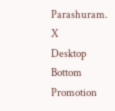Parashuram.
X
Desktop Bottom Promotion